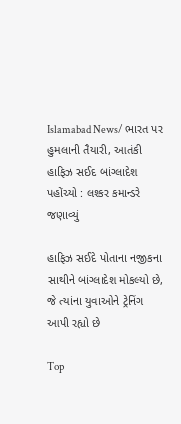Islamabad News/ ભારત પર હુમલાની તૈયારી, આતંકી હાફિઝ સઈદ બાંગ્લાદેશ પહોંચ્યો : લશ્કર કમાન્ડરે જણાવ્યું

હાફિઝ સઈદે પોતાના નજીકના સાથીને બાંગ્લાદેશ મોકલ્યો છે, જે ત્યાંના યુવાઓને ટ્રેનિંગ આપી રહ્યો છે

Top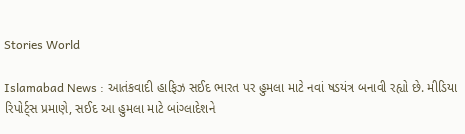Stories World

Islamabad News : આતંકવાદી હાફિઝ સઈદ ભારત પર હુમલા માટે નવાં ષડયંત્ર બનાવી રહ્યો છે. મીડિયા રિપોર્ટ્સ પ્રમાણે, સઈદ આ હુમલા માટે બાંગ્લાદેશને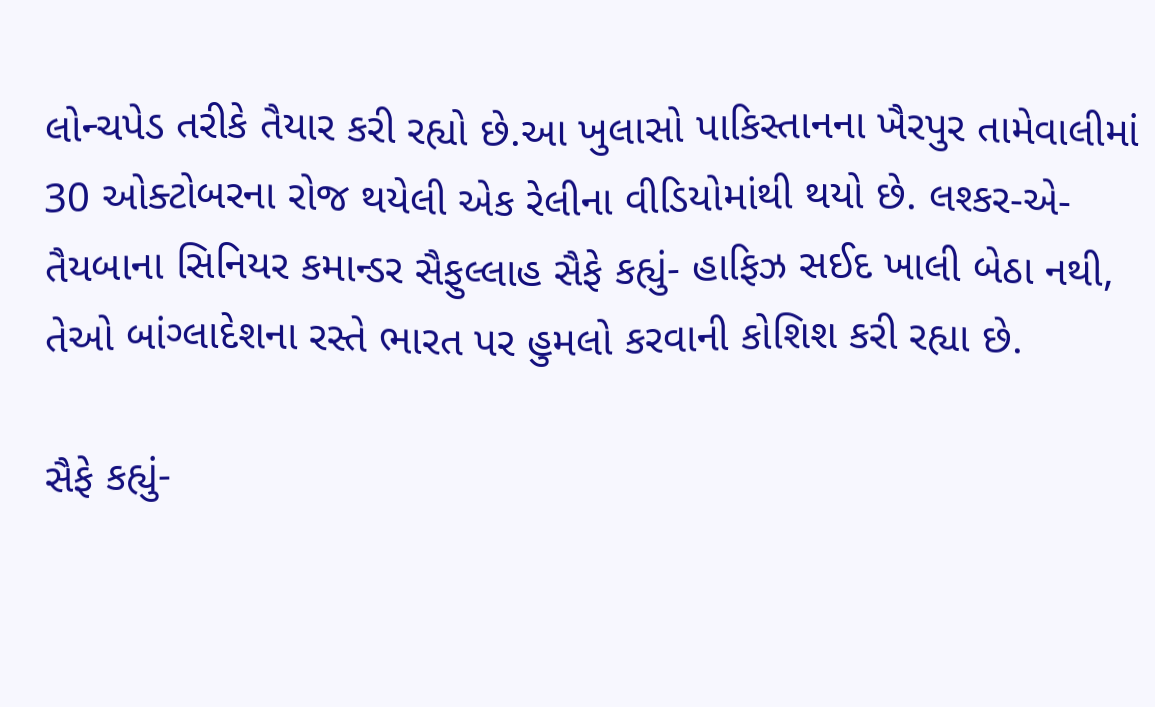લોન્ચપેડ તરીકે તૈયાર કરી રહ્યો છે.આ ખુલાસો પાકિસ્તાનના ખૈરપુર તામેવાલીમાં 30 ઓક્ટોબરના રોજ થયેલી એક રેલીના વીડિયોમાંથી થયો છે. લશ્કર-એ-તૈયબાના સિનિયર કમાન્ડર સૈફુલ્લાહ સૈફે કહ્યું- હાફિઝ સઈદ ખાલી બેઠા નથી, તેઓ બાંગ્લાદેશના રસ્તે ભારત પર હુમલો કરવાની કોશિશ કરી રહ્યા છે.

સૈફે કહ્યું-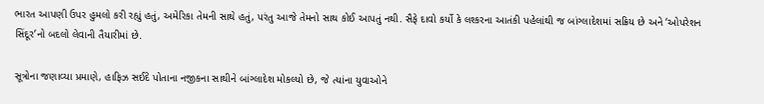ભારત આપણી ઉપર હુમલો કરી રહ્યું હતું, અમેરિકા તેમની સાથે હતું, પરંતુ આજે તેમનો સાથ કોઈ આપતું નથી. સૈફે દાવો કર્યો કે લશ્કરના આતંકી પહેલાંથી જ બાંગ્લાદેશમાં સક્રિય છે અને ‘ઓપરેશન સિંદૂર’નો બદલો લેવાની તૈયારીમાં છે.

સૂત્રોના જણાવ્યા પ્રમાણે, હાફિઝ સઈદે પોતાના નજીકના સાથીને બાંગ્લાદેશ મોકલ્યો છે, જે ત્યાંના યુવાઓને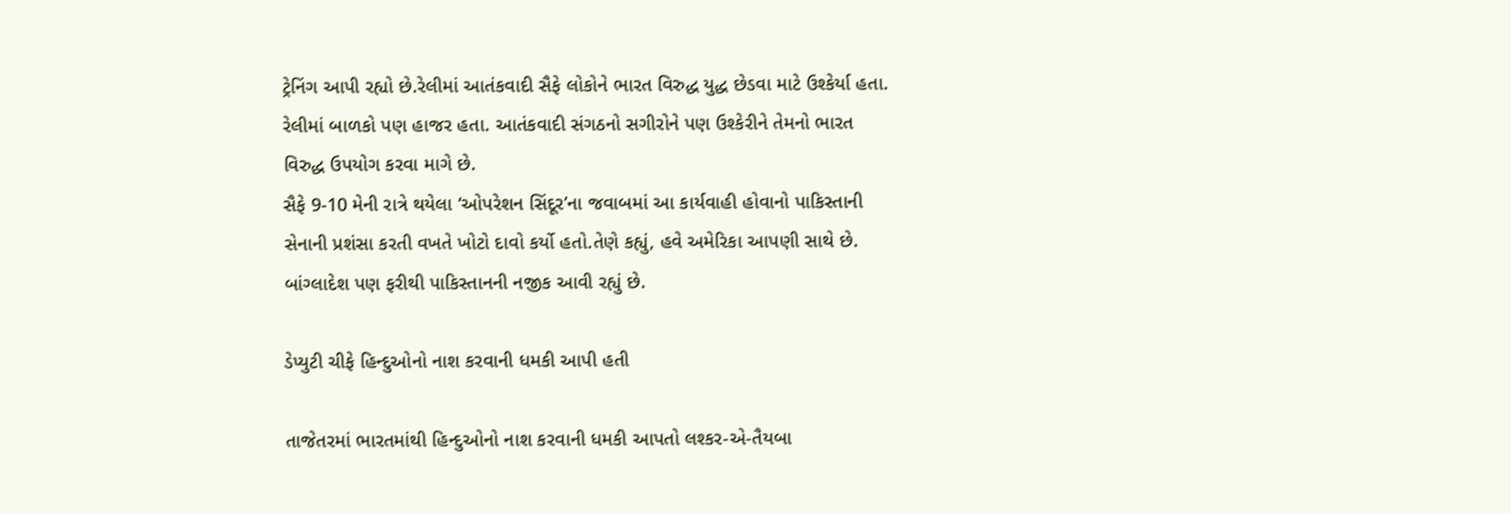ટ્રેનિંગ આપી રહ્યો છે.રેલીમાં આતંકવાદી સૈફે લોકોને ભારત વિરુદ્ધ યુદ્ધ છેડવા માટે ઉશ્કેર્યા હતા. રેલીમાં બાળકો પણ હાજર હતા. આતંકવાદી સંગઠનો સગીરોને પણ ઉશ્કેરીને તેમનો ભારત વિરુદ્ધ ઉપયોગ કરવા માગે છે.
સૈફે 9-10 મેની રાત્રે થયેલા ‘ઓપરેશન સિંદૂર’ના જવાબમાં આ કાર્યવાહી હોવાનો પાકિસ્તાની સેનાની પ્રશંસા કરતી વખતે ખોટો દાવો કર્યો હતો.તેણે કહ્યું, હવે અમેરિકા આપણી સાથે છે. બાંગ્લાદેશ પણ ફરીથી પાકિસ્તાનની નજીક આવી રહ્યું છે.

ડેપ્યુટી ચીફે હિન્દુઓનો નાશ કરવાની ધમકી આપી હતી

તાજેતરમાં ભારતમાંથી હિન્દુઓનો નાશ કરવાની ધમકી આપતો લશ્કર-એ-તૈયબા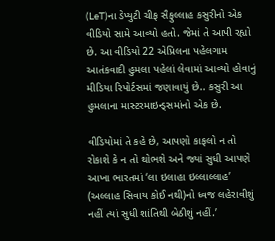(LeT)ના ડેપ્યુટી ચીફ સૈફુલ્લાહ કસુરીનો એક વીડિયો સામે આવ્યો હતો. જેમાં તે આપી રહ્યો છે. આ વીડિયો 22 એપ્રિલના પહેલગામ આતંકવાદી હુમલા પહેલાં લેવામાં આવ્યો હોવાનું મીડિયા રિપોર્ટસમાં જણાવાયું છે.. કસુરી આ હુમલાના માસ્ટરમાઇન્ડ્સમાંનો એક છે.

વીડિયોમાં તે કહે છે, આપણો કાફલો ન તો રોકાશે કે ન તો થોભશે અને જ્યાં સુધી આપણે આખા ભારતમાં ‘લા ઇલાહા ઇલ્લાલ્લાહ’ (અલ્લાહ સિવાય કોઈ નથી)નો ધ્વજ લહેરાવીશું નહીં ત્યાં સુધી શાંતિથી બેઠીશું નહીં.’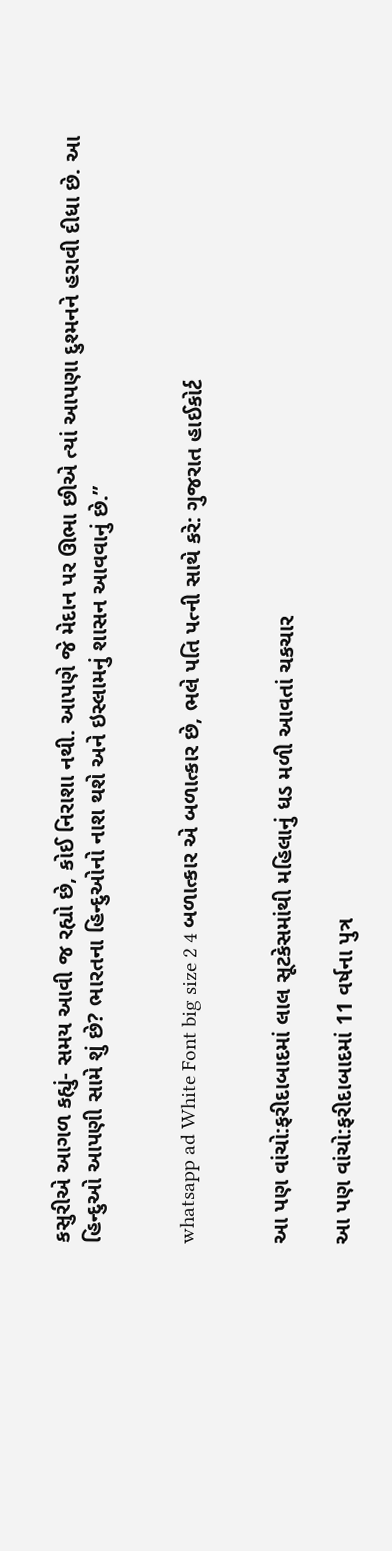કસુરીએ આગળ કહ્યું- સમય આવી જ રહ્યો છે, કોઈ નિરાશા નથી. આપણે જે મેદાન પર ઊભા છીએ ત્યાં આપણા દુશ્મનને હરાવી દીધા છે. આ હિન્દુઓ આપણી સામે શું છે? ભારતના હિન્દુઓનો નાશ થશે અને ઇસ્લામનું શાસન આવવાનું છે.”


whatsapp ad White Font big size 2 4 બળાત્કાર એ બળાત્કાર છે, ભલે પતિ પત્ની સાથે કરે: ગુજરાત હાઈકોર્ટ


આ પણ વાંચો:ફરીદાબાદમાં લાલ સૂટકેસમાંથી મહિલાનું ધડ મળી આવતાં ચકચાર

આ પણ વાંચો:ફરીદાબાદમાં 11 વર્ષના પુત્ર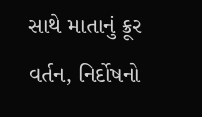સાથે માતાનું ક્રૂર વર્તન, નિર્દોષનો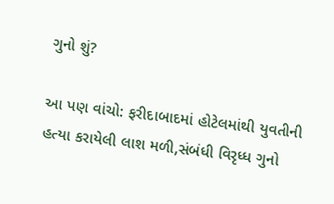ગુનો શું?

આ પણ વાંચો: ફરીદાબાદમાં હોટેલમાંથી યુવતીની હત્યા કરાયેલી લાશ મળી,સંબંધી વિરૃધ્ધ ગુનો